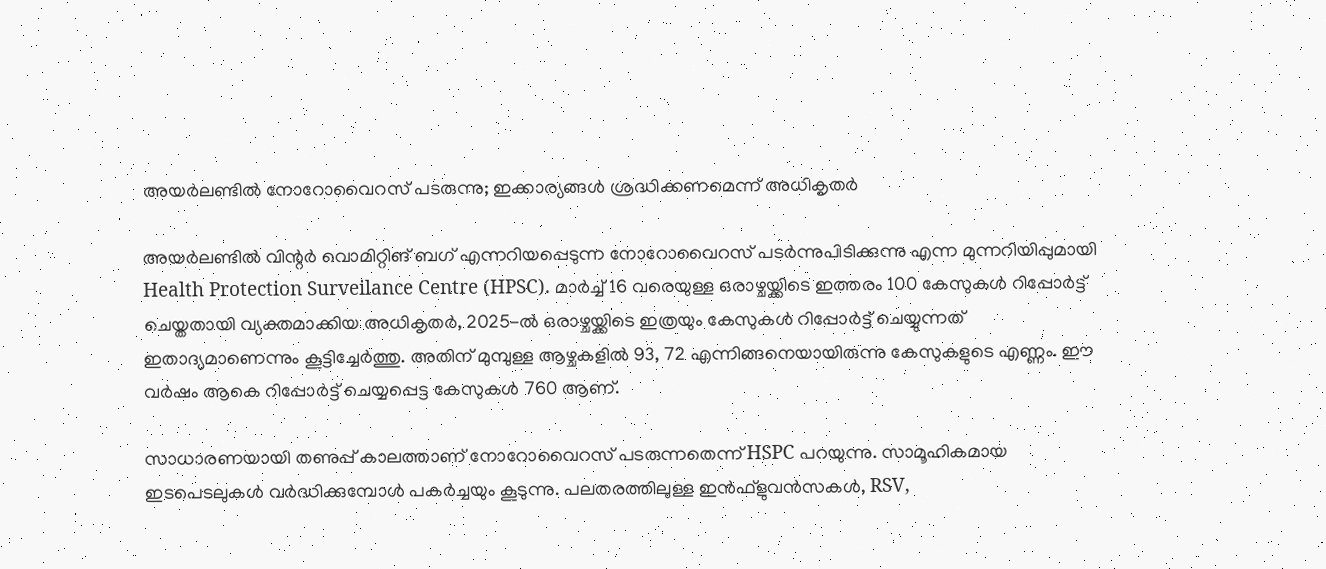അയർലണ്ടിൽ നോറോവൈറസ് പടരുന്നു; ഇക്കാര്യങ്ങൾ ശ്രദ്ധിക്കണമെന്ന് അധികൃതർ

അയര്‍ലണ്ടില്‍ വിന്റര്‍ വൊമിറ്റിങ് ബഗ് എന്നറിയപ്പെടുന്ന നോറോവൈറസ് പടര്‍ന്നുപിടിക്കുന്നു എന്ന മുന്നറിയിപ്പുമായി Health Protection Surveilance Centre (HPSC). മാര്‍ച്ച് 16 വരെയുള്ള ഒരാഴ്ചയ്ക്കിടെ ഇത്തരം 100 കേസുകള്‍ റിപ്പോര്‍ട്ട് ചെയ്തതായി വ്യക്തമാക്കിയ അധികൃതര്‍, 2025-ല്‍ ഒരാഴ്ചയ്ക്കിടെ ഇത്രയും കേസുകള്‍ റിപ്പോര്‍ട്ട് ചെയ്യുന്നത് ഇതാദ്യമാണെന്നും കൂട്ടിച്ചേര്‍ത്തു. അതിന് മുമ്പുള്ള ആഴ്ചകളില്‍ 93, 72 എന്നിങ്ങനെയായിരുന്നു കേസുകളുടെ എണ്ണം. ഈ വര്‍ഷം ആകെ റിപ്പോര്‍ട്ട് ചെയ്യപ്പെട്ട കേസുകള്‍ 760 ആണ്.

സാധാരണയായി തണുപ്പ് കാലത്താണ് നോറോവൈറസ് പടരുന്നതെന്ന് HSPC പറയുന്നു. സാമൂഹികമായ ഇടപെടലുകള്‍ വര്‍ദ്ധിക്കുമ്പോള്‍ പകര്‍ച്ചയും കൂടുന്നു. പലതരത്തിലുള്ള ഇന്‍ഫ്‌ളുവന്‍സകള്‍, RSV,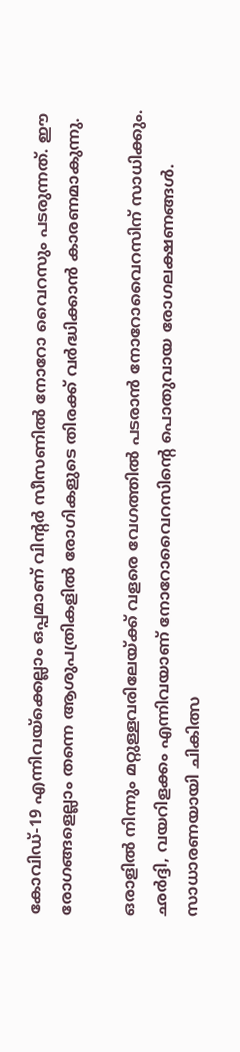കോവിഡ്-19 എന്നിവയ്‌ക്കെല്ലാം ഒപ്പമാണ് വിന്റര്‍ സീസണില്‍ നോറോ വൈറസും പടരുന്നത്. ഈ രോഗങ്ങളെല്ലാം തന്നെ ആശുപത്രികളില്‍ രോഗികളുടെ തിരക്ക് വര്‍ദ്ധിക്കാന്‍ കാരണമാകുന്നു.

ഒരാളില്‍ നിന്നും മറ്റുള്ളവരിലേയ്ക്ക് വളരെ വേഗത്തില്‍ പടരാന്‍ നോറോവൈറസിന് സാധിക്കും. ഛര്‍ദ്ദി, വയറിളക്കം എന്നിവയാണ് നോറോവൈറസിന്റെ പൊതുവായ രോഗലക്ഷണങ്ങള്‍. സാധാരണയായി ചികിത്സ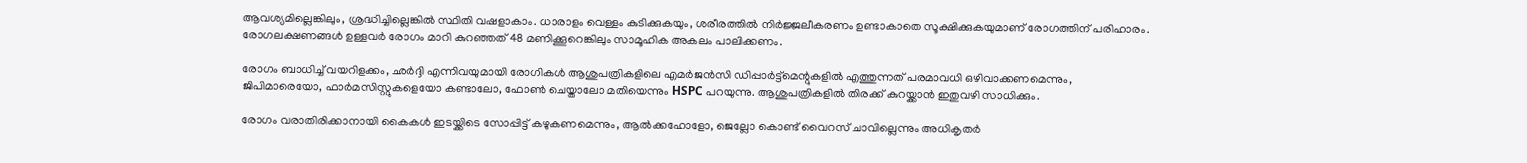ആവശ്യമില്ലെങ്കിലും, ശ്രദ്ധിച്ചില്ലെങ്കില്‍ സ്ഥിതി വഷളാകാം. ധാരാളം വെള്ളം കുടിക്കുകയും, ശരീരത്തില്‍ നിര്‍ജ്ജലീകരണം ഉണ്ടാകാതെ സൂക്ഷിക്കുകയുമാണ് രോഗത്തിന് പരിഹാരം. രോഗലക്ഷണങ്ങള്‍ ഉള്ളവര്‍ രോഗം മാറി കുറഞ്ഞത് 48 മണിക്കൂറെങ്കിലും സാമൂഹിക അകലം പാലിക്കണം.

രോഗം ബാധിച്ച് വയറിളക്കം, ഛര്‍ദ്ദി എന്നിവയുമായി രോഗികള്‍ ആശുപത്രികളിലെ എമര്‍ജന്‍സി ഡിപ്പാര്‍ട്ട്‌മെന്റുകളില്‍ എത്തുന്നത് പരമാവധി ഒഴിവാക്കണമെന്നും, ജിപിമാരെയോ, ഫാര്‍മസിസ്റ്റുകളെയോ കണ്ടാലോ, ഫോണ്‍ ചെയ്താലോ മതിയെന്നും HSPC പറയുന്നു. ആശുപത്രികളില്‍ തിരക്ക് കുറയ്ക്കാന്‍ ഇതുവഴി സാധിക്കും.

രോഗം വരാതിരിക്കാനായി കൈകള്‍ ഇടയ്ക്കിടെ സോപ്പിട്ട് കഴുകണമെന്നും, ആല്‍ക്കഹോളോ, ജെല്ലോ കൊണ്ട് വൈറസ് ചാവില്ലെന്നും അധികൃതര്‍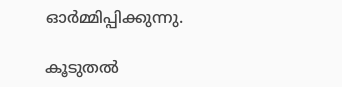ഓര്‍മ്മിപ്പിക്കുന്നു.

കൂടുതല്‍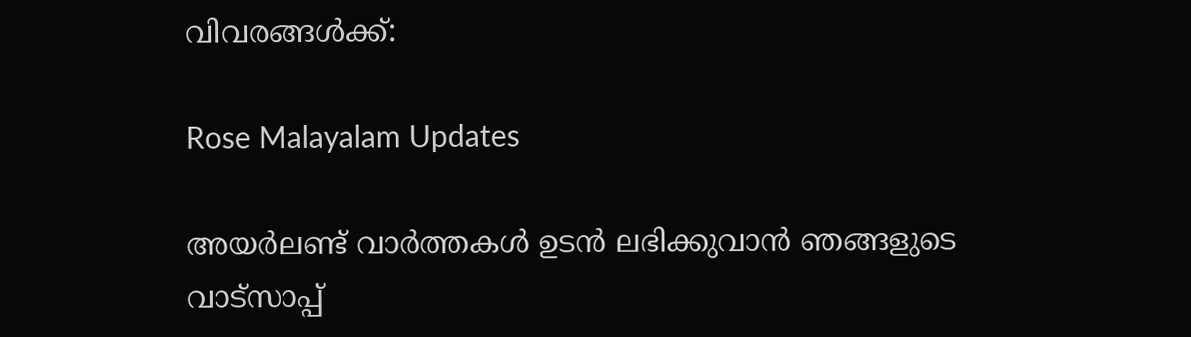വിവരങ്ങള്‍ക്ക്:

Rose Malayalam Updates

അയർലണ്ട് വാർത്തകൾ ഉടൻ ലഭിക്കുവാൻ ഞങ്ങളുടെ വാട്സാപ്പ്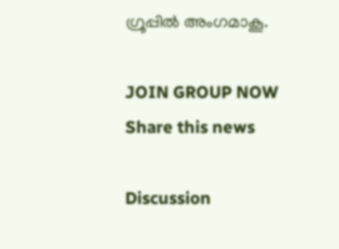ഗ്രൂപ്പിൽ അംഗമാകൂ.

JOIN GROUP NOW
Share this news

Discussion